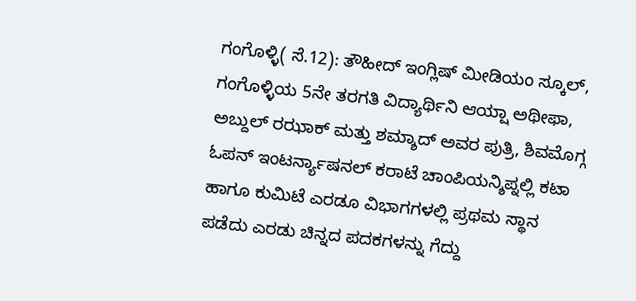ಗಂಗೊಳ್ಳಿ( ಸೆ.12): ತೌಹೀದ್ ಇಂಗ್ಲಿಷ್ ಮೀಡಿಯಂ ಸ್ಕೂಲ್, ಗಂಗೊಳ್ಳಿಯ 5ನೇ ತರಗತಿ ವಿದ್ಯಾರ್ಥಿನಿ ಆಯ್ಷಾ ಅಥೀಫಾ, ಅಬ್ದುಲ್ ರಝಾಕ್ ಮತ್ತು ಶಮ್ಶಾದ್ ಅವರ ಪುತ್ರಿ, ಶಿವಮೊಗ್ಗ ಓಪನ್ ಇಂಟರ್ನ್ಯಾಷನಲ್ ಕರಾಟೆ ಚಾಂಪಿಯನ್ಶಿಪ್ನಲ್ಲಿ ಕಟಾ ಹಾಗೂ ಕುಮಿಟೆ ಎರಡೂ ವಿಭಾಗಗಳಲ್ಲಿ ಪ್ರಥಮ ಸ್ಥಾನ ಪಡೆದು ಎರಡು ಚಿನ್ನದ ಪದಕಗಳನ್ನು ಗೆದ್ದು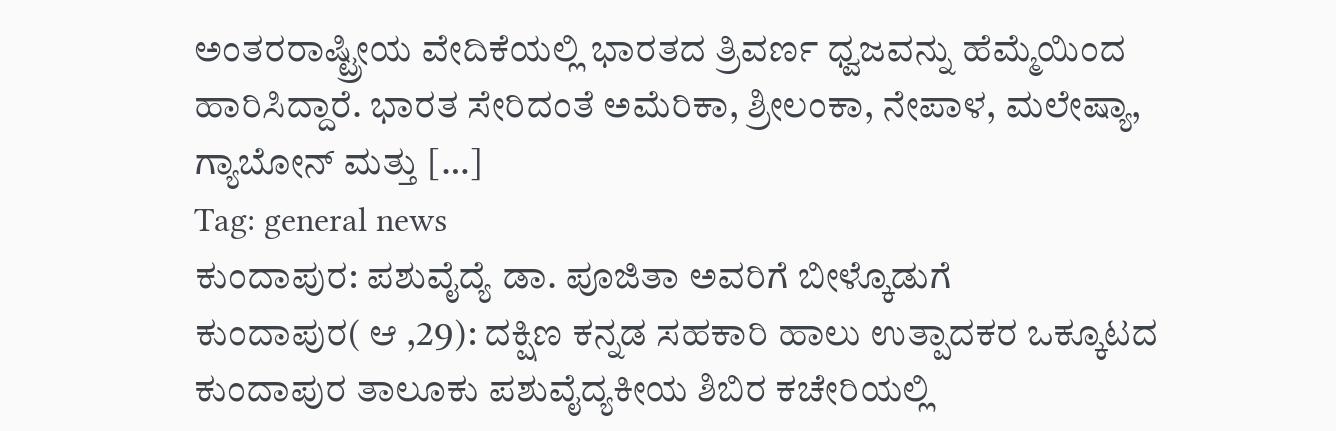ಅಂತರರಾಷ್ಟ್ರೀಯ ವೇದಿಕೆಯಲ್ಲಿ ಭಾರತದ ತ್ರಿವರ್ಣ ಧ್ವಜವನ್ನು ಹೆಮ್ಮೆಯಿಂದ ಹಾರಿಸಿದ್ದಾರೆ. ಭಾರತ ಸೇರಿದಂತೆ ಅಮೆರಿಕಾ, ಶ್ರೀಲಂಕಾ, ನೇಪಾಳ, ಮಲೇಷ್ಯಾ, ಗ್ಯಾಬೋನ್ ಮತ್ತು […]
Tag: general news
ಕುಂದಾಪುರ: ಪಶುವೈದ್ಯೆ ಡಾ. ಪೂಜಿತಾ ಅವರಿಗೆ ಬೀಳ್ಕೊಡುಗೆ
ಕುಂದಾಪುರ( ಆ ,29): ದಕ್ಷಿಣ ಕನ್ನಡ ಸಹಕಾರಿ ಹಾಲು ಉತ್ಪಾದಕರ ಒಕ್ಕೂಟದ ಕುಂದಾಪುರ ತಾಲೂಕು ಪಶುವೈದ್ಯಕೀಯ ಶಿಬಿರ ಕಚೇರಿಯಲ್ಲಿ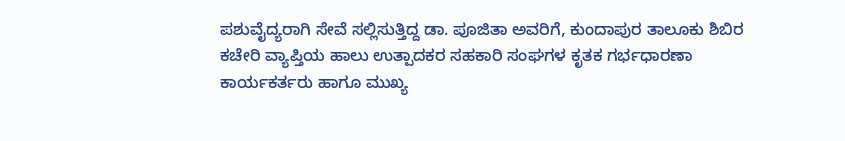ಪಶುವೈದ್ಯರಾಗಿ ಸೇವೆ ಸಲ್ಲಿಸುತ್ತಿದ್ದ ಡಾ. ಪೂಜಿತಾ ಅವರಿಗೆ, ಕುಂದಾಪುರ ತಾಲೂಕು ಶಿಬಿರ ಕಚೇರಿ ವ್ಯಾಪ್ತಿಯ ಹಾಲು ಉತ್ಪಾದಕರ ಸಹಕಾರಿ ಸಂಘಗಳ ಕೃತಕ ಗರ್ಭಧಾರಣಾ ಕಾರ್ಯಕರ್ತರು ಹಾಗೂ ಮುಖ್ಯ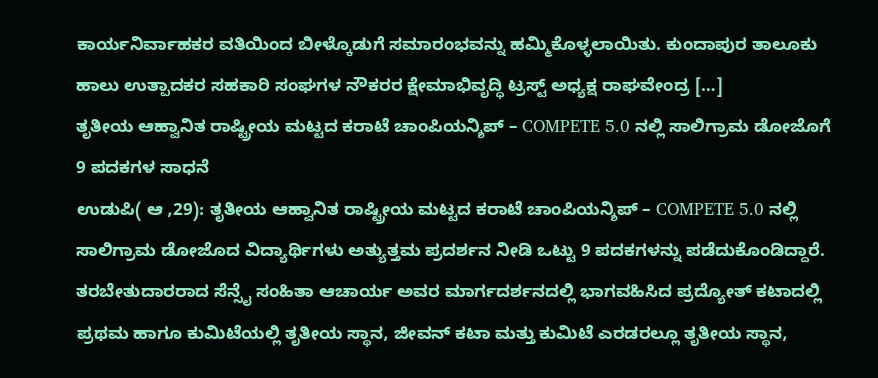ಕಾರ್ಯನಿರ್ವಾಹಕರ ವತಿಯಿಂದ ಬೀಳ್ಕೊಡುಗೆ ಸಮಾರಂಭವನ್ನು ಹಮ್ಮಿಕೊಳ್ಳಲಾಯಿತು. ಕುಂದಾಪುರ ತಾಲೂಕು ಹಾಲು ಉತ್ಪಾದಕರ ಸಹಕಾರಿ ಸಂಘಗಳ ನೌಕರರ ಕ್ಷೇಮಾಭಿವೃದ್ಧಿ ಟ್ರಸ್ಟ್ ಅಧ್ಯಕ್ಷ ರಾಘವೇಂದ್ರ […]
ತೃತೀಯ ಆಹ್ವಾನಿತ ರಾಷ್ಟ್ರೀಯ ಮಟ್ಟದ ಕರಾಟೆ ಚಾಂಪಿಯನ್ಶಿಪ್ – COMPETE 5.0 ನಲ್ಲಿ ಸಾಲಿಗ್ರಾಮ ಡೋಜೊಗೆ 9 ಪದಕಗಳ ಸಾಧನೆ
ಉಡುಪಿ( ಆ ,29): ತೃತೀಯ ಆಹ್ವಾನಿತ ರಾಷ್ಟ್ರೀಯ ಮಟ್ಟದ ಕರಾಟೆ ಚಾಂಪಿಯನ್ಶಿಪ್ – COMPETE 5.0 ನಲ್ಲಿ ಸಾಲಿಗ್ರಾಮ ಡೋಜೊದ ವಿದ್ಯಾರ್ಥಿಗಳು ಅತ್ಯುತ್ತಮ ಪ್ರದರ್ಶನ ನೀಡಿ ಒಟ್ಟು 9 ಪದಕಗಳನ್ನು ಪಡೆದುಕೊಂಡಿದ್ದಾರೆ. ತರಬೇತುದಾರರಾದ ಸೆನ್ಸೈ ಸಂಹಿತಾ ಆಚಾರ್ಯ ಅವರ ಮಾರ್ಗದರ್ಶನದಲ್ಲಿ ಭಾಗವಹಿಸಿದ ಪ್ರದ್ಯೋತ್ ಕಟಾದಲ್ಲಿ ಪ್ರಥಮ ಹಾಗೂ ಕುಮಿಟೆಯಲ್ಲಿ ತೃತೀಯ ಸ್ಥಾನ, ಜೀವನ್ ಕಟಾ ಮತ್ತು ಕುಮಿಟೆ ಎರಡರಲ್ಲೂ ತೃತೀಯ ಸ್ಥಾನ,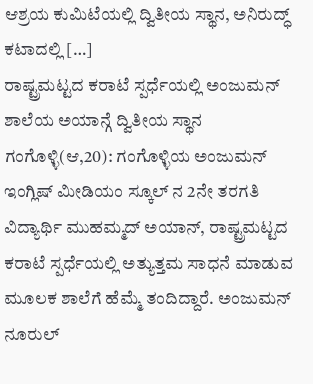ಆಶ್ರಯ ಕುಮಿಟೆಯಲ್ಲಿ ದ್ವಿತೀಯ ಸ್ಥಾನ, ಅನಿರುದ್ಧ್ ಕಟಾದಲ್ಲಿ […]
ರಾಷ್ಟ್ರಮಟ್ಟದ ಕರಾಟೆ ಸ್ಪರ್ಧೆಯಲ್ಲಿ ಅಂಜುಮನ್ ಶಾಲೆಯ ಅಯಾನ್ಗೆ ದ್ವಿತೀಯ ಸ್ಥಾನ
ಗಂಗೊಳ್ಳಿ(ಆ,20): ಗಂಗೊಳ್ಳಿಯ ಅಂಜುಮನ್ ಇಂಗ್ಲಿಷ್ ಮೀಡಿಯಂ ಸ್ಕೂಲ್ ನ 2ನೇ ತರಗತಿ ವಿದ್ಯಾರ್ಥಿ ಮುಹಮ್ಮದ್ ಅಯಾನ್, ರಾಷ್ಟ್ರಮಟ್ಟದ ಕರಾಟೆ ಸ್ಪರ್ಧೆಯಲ್ಲಿ ಅತ್ಯುತ್ತಮ ಸಾಧನೆ ಮಾಡುವ ಮೂಲಕ ಶಾಲೆಗೆ ಹೆಮ್ಮೆ ತಂದಿದ್ದಾರೆ. ಅಂಜುಮನ್ ನೂರುಲ್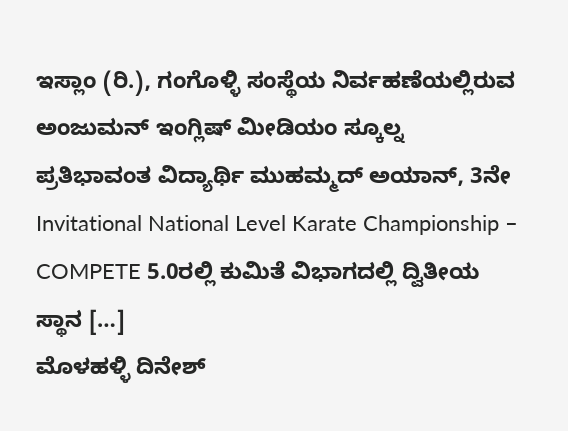ಇಸ್ಲಾಂ (ರಿ.), ಗಂಗೊಳ್ಳಿ ಸಂಸ್ಥೆಯ ನಿರ್ವಹಣೆಯಲ್ಲಿರುವ ಅಂಜುಮನ್ ಇಂಗ್ಲಿಷ್ ಮೀಡಿಯಂ ಸ್ಕೂಲ್ನ ಪ್ರತಿಭಾವಂತ ವಿದ್ಯಾರ್ಥಿ ಮುಹಮ್ಮದ್ ಅಯಾನ್, 3ನೇ Invitational National Level Karate Championship – COMPETE 5.0ರಲ್ಲಿ ಕುಮಿತೆ ವಿಭಾಗದಲ್ಲಿ ದ್ವಿತೀಯ ಸ್ಥಾನ […]
ಮೊಳಹಳ್ಳಿ ದಿನೇಶ್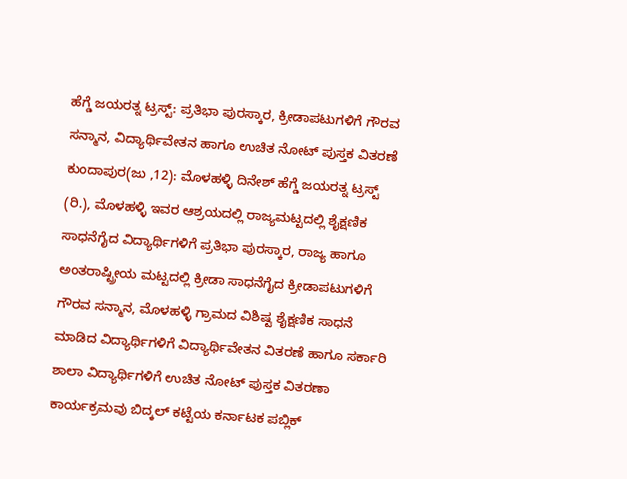ಹೆಗ್ಡೆ ಜಯರತ್ನ ಟ್ರಸ್ಟ್: ಪ್ರತಿಭಾ ಪುರಸ್ಕಾರ, ಕ್ರೀಡಾಪಟುಗಳಿಗೆ ಗೌರವ ಸನ್ಮಾನ, ವಿದ್ಯಾರ್ಥಿವೇತನ ಹಾಗೂ ಉಚಿತ ನೋಟ್ ಪುಸ್ತಕ ವಿತರಣೆ
ಕುಂದಾಪುರ(ಜು ,12): ಮೊಳಹಳ್ಳಿ ದಿನೇಶ್ ಹೆಗ್ಡೆ ಜಯರತ್ನ ಟ್ರಸ್ಟ್ (ರಿ.), ಮೊಳಹಳ್ಳಿ ಇವರ ಆಶ್ರಯದಲ್ಲಿ ರಾಜ್ಯಮಟ್ಟದಲ್ಲಿ ಶೈಕ್ಷಣಿಕ ಸಾಧನೆಗೈದ ವಿದ್ಯಾರ್ಥಿಗಳಿಗೆ ಪ್ರತಿಭಾ ಪುರಸ್ಕಾರ, ರಾಜ್ಯ ಹಾಗೂ ಅಂತರಾಷ್ಟ್ರೀಯ ಮಟ್ಟದಲ್ಲಿ ಕ್ರೀಡಾ ಸಾಧನೆಗೈದ ಕ್ರೀಡಾಪಟುಗಳಿಗೆ ಗೌರವ ಸನ್ಮಾನ, ಮೊಳಹಳ್ಳಿ ಗ್ರಾಮದ ವಿಶಿಷ್ಟ ಶೈಕ್ಷಣಿಕ ಸಾಧನೆ ಮಾಡಿದ ವಿದ್ಯಾರ್ಥಿಗಳಿಗೆ ವಿದ್ಯಾರ್ಥಿವೇತನ ವಿತರಣೆ ಹಾಗೂ ಸರ್ಕಾರಿ ಶಾಲಾ ವಿದ್ಯಾರ್ಥಿಗಳಿಗೆ ಉಚಿತ ನೋಟ್ ಪುಸ್ತಕ ವಿತರಣಾ ಕಾರ್ಯಕ್ರಮವು ಬಿದ್ಕಲ್ ಕಟ್ಟೆಯ ಕರ್ನಾಟಕ ಪಬ್ಲಿಕ್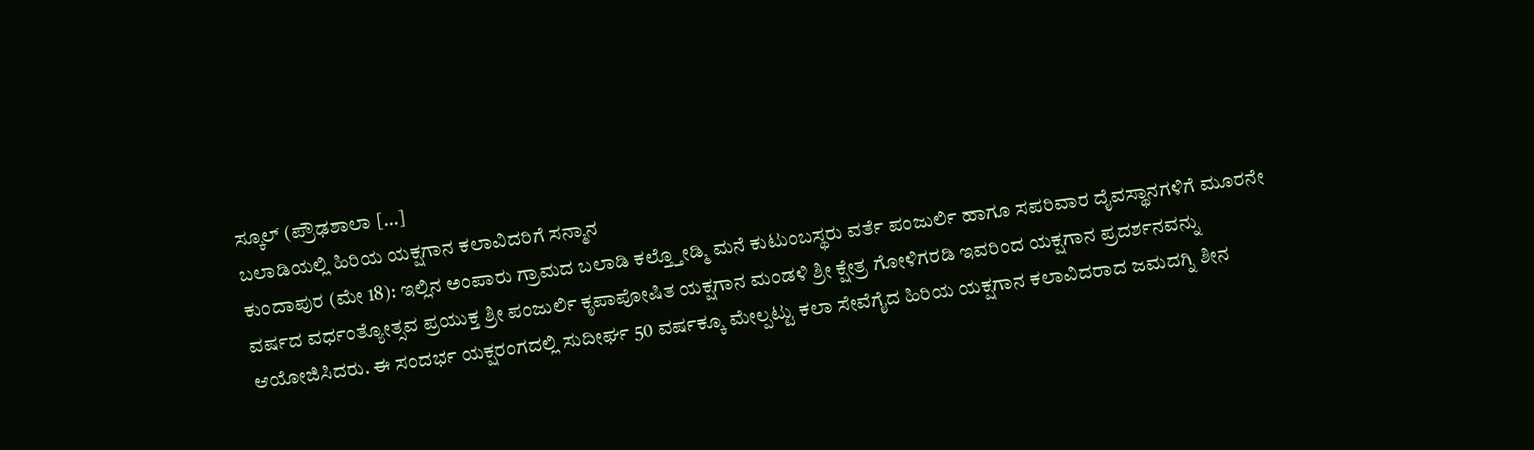ಸ್ಕೂಲ್ (ಪ್ರೌಢಶಾಲಾ […]
ಬಲಾಡಿಯಲ್ಲಿ ಹಿರಿಯ ಯಕ್ಷಗಾನ ಕಲಾವಿದರಿಗೆ ಸನ್ಮಾನ
ಕುಂದಾಪುರ (ಮೇ 18): ಇಲ್ಲಿನ ಅಂಪಾರು ಗ್ರಾಮದ ಬಲಾಡಿ ಕಲ್ತ್ತೋಡ್ಮಿ ಮನೆ ಕುಟುಂಬಸ್ಥರು ವರ್ತೆ ಪಂಜುರ್ಲಿ ಹಾಗೂ ಸಪರಿವಾರ ದೈವಸ್ಥಾನಗಳಿಗೆ ಮೂರನೇ ವರ್ಷದ ವರ್ಧಂತ್ಯೋತ್ಸವ ಪ್ರಯುಕ್ತ ಶ್ರೀ ಪಂಜುರ್ಲಿ ಕೃಪಾಪೋಷಿತ ಯಕ್ಷಗಾನ ಮಂಡಳಿ ಶ್ರೀ ಕ್ಷೇತ್ರ ಗೋಳಿಗರಡಿ ಇವರಿಂದ ಯಕ್ಷಗಾನ ಪ್ರದರ್ಶನವನ್ನು ಆಯೋಜಿಸಿದರು. ಈ ಸಂದರ್ಭ ಯಕ್ಷರಂಗದಲ್ಲಿ ಸುದೀರ್ಘ 50 ವರ್ಷಕ್ಕೂ ಮೇಲ್ಪಟ್ಟು ಕಲಾ ಸೇವೆಗೈದ ಹಿರಿಯ ಯಕ್ಷಗಾನ ಕಲಾವಿದರಾದ ಜಮದಗ್ನಿ ಶೀನ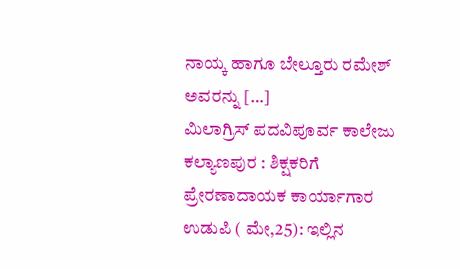ನಾಯ್ಕ ಹಾಗೂ ಬೇಲ್ತೂರು ರಮೇಶ್ ಅವರನ್ನು […]
ಮಿಲಾಗ್ರಿಸ್ ಪದವಿಪೂರ್ವ ಕಾಲೇಜು ಕಲ್ಯಾಣಪುರ : ಶಿಕ್ಷಕರಿಗೆ ಪ್ರೇರಣಾದಾಯಕ ಕಾರ್ಯಾಗಾರ
ಉಡುಪಿ ( ಮೇ,25): ಇಲ್ಲಿನ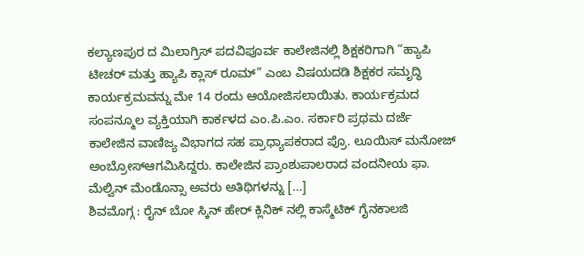ಕಲ್ಯಾಣಪುರ ದ ಮಿಲಾಗ್ರಿಸ್ ಪದವಿಪೂರ್ವ ಕಾಲೇಜಿನಲ್ಲಿ ಶಿಕ್ಷಕರಿಗಾಗಿ “ಹ್ಯಾಪಿ ಟೀಚರ್ ಮತ್ತು ಹ್ಯಾಪಿ ಕ್ಲಾಸ್ ರೂಮ್” ಎಂಬ ವಿಷಯದಡಿ ಶಿಕ್ಷಕರ ಸಮೃದ್ಧಿ ಕಾರ್ಯಕ್ರಮವನ್ನು ಮೇ 14 ರಂದು ಆಯೋಜಿಸಲಾಯಿತು. ಕಾರ್ಯಕ್ರಮದ ಸಂಪನ್ಮೂಲ ವ್ಯಕ್ತಿಯಾಗಿ ಕಾರ್ಕಳದ ಎಂ.ಪಿ.ಎಂ. ಸರ್ಕಾರಿ ಪ್ರಥಮ ದರ್ಜೆ ಕಾಲೇಜಿನ ವಾಣಿಜ್ಯ ವಿಭಾಗದ ಸಹ ಪ್ರಾಧ್ಯಾಪಕರಾದ ಪ್ರೊ. ಲೂಯಿಸ್ ಮನೋಜ್ ಅಂಬ್ರೋಸ್ಆಗಮಿಸಿದ್ದರು. ಕಾಲೇಜಿನ ಪ್ರಾಂಶುಪಾಲರಾದ ವಂದನೀಯ ಫಾ. ಮೆಲ್ವಿನ್ ಮೆಂಡೊನ್ಸಾ ಅವರು ಅತಿಥಿಗಳನ್ನು […]
ಶಿವಮೊಗ್ಗ : ರೈನ್ ಬೋ ಸ್ಕಿನ್ ಹೇರ್ ಕ್ಲಿನಿಕ್ ನಲ್ಲಿ ಕಾಸ್ಮೆಟಿಕ್ ಗೈನಕಾಲಜಿ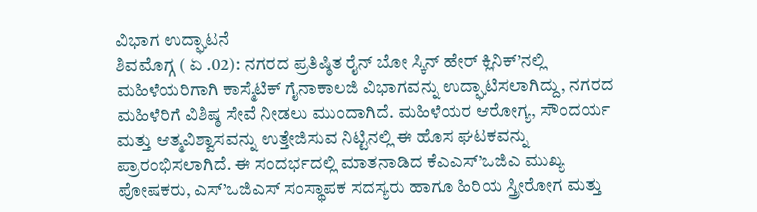ವಿಭಾಗ ಉದ್ಘಾಟನೆ
ಶಿವಮೊಗ್ಗ ( ಏ .02): ನಗರದ ಪ್ರತಿಷ್ಠಿತ ರೈನ್ ಬೋ ಸ್ಕಿನ್ ಹೇರ್ ಕ್ಲಿನಿಕ್’ನಲ್ಲಿ ಮಹಿಳೆಯರಿಗಾಗಿ ಕಾಸ್ಮೆಟಿಕ್ ಗೈನಾಕಾಲಜಿ ವಿಭಾಗವನ್ನು ಉದ್ಘಾಟಿಸಲಾಗಿದ್ದು, ನಗರದ ಮಹಿಳೆರಿಗೆ ವಿಶಿಷ್ಠ ಸೇವೆ ನೀಡಲು ಮುಂದಾಗಿದೆ. ಮಹಿಳೆಯರ ಆರೋಗ್ಯ, ಸೌಂದರ್ಯ ಮತ್ತು ಆತ್ಮವಿಶ್ವಾಸವನ್ನು ಉತ್ತೇಜಿಸುವ ನಿಟ್ಟಿನಲ್ಲಿ ಈ ಹೊಸ ಘಟಕವನ್ನು ಪ್ರಾರಂಭಿಸಲಾಗಿದೆ. ಈ ಸಂದರ್ಭದಲ್ಲಿ ಮಾತನಾಡಿದ ಕೆಎಎಸ್’ಒಜಿಎ ಮುಖ್ಯ ಪೋಷಕರು, ಎಸ್’ಒಜಿಎಸ್ ಸಂಸ್ಥಾಪಕ ಸದಸ್ಯರು ಹಾಗೂ ಹಿರಿಯ ಸ್ತ್ರೀರೋಗ ಮತ್ತು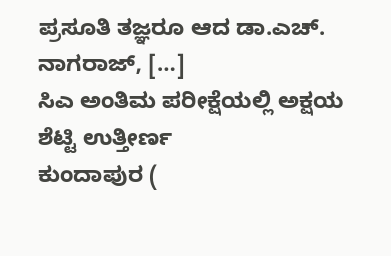ಪ್ರಸೂತಿ ತಜ್ಞರೂ ಆದ ಡಾ.ಎಚ್. ನಾಗರಾಜ್, […]
ಸಿಎ ಅಂತಿಮ ಪರೀಕ್ಷೆಯಲ್ಲಿ ಅಕ್ಷಯ ಶೆಟ್ಟಿ ಉತ್ತೀರ್ಣ
ಕುಂದಾಪುರ (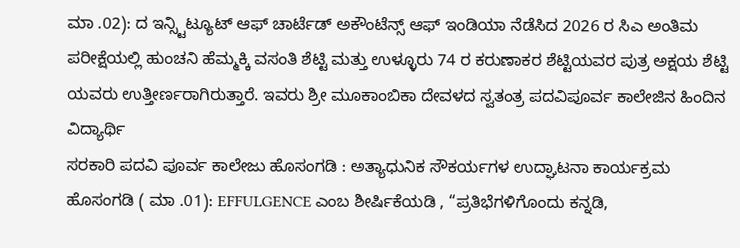ಮಾ .02): ದ ಇನ್ಸ್ಟಿಟ್ಯೂಟ್ ಆಫ್ ಚಾರ್ಟೆಡ್ ಅಕೌಂಟೆನ್ಸ್ ಆಫ್ ಇಂಡಿಯಾ ನೆಡೆಸಿದ 2026 ರ ಸಿಎ ಅಂತಿಮ ಪರೀಕ್ಷೆಯಲ್ಲಿ ಹುಂಚನಿ ಹೆಮ್ಮಕ್ಕಿ ವಸಂತಿ ಶೆಟ್ಟಿ ಮತ್ತು ಉಳ್ಳೂರು 74 ರ ಕರುಣಾಕರ ಶೆಟ್ಟಿಯವರ ಪುತ್ರ ಅಕ್ಷಯ ಶೆಟ್ಟಿ ಯವರು ಉತ್ತೀರ್ಣರಾಗಿರುತ್ತಾರೆ. ಇವರು ಶ್ರೀ ಮೂಕಾಂಬಿಕಾ ದೇವಳದ ಸ್ವತಂತ್ರ ಪದವಿಪೂರ್ವ ಕಾಲೇಜಿನ ಹಿಂದಿನ ವಿದ್ಯಾರ್ಥಿ
ಸರಕಾರಿ ಪದವಿ ಪೂರ್ವ ಕಾಲೇಜು ಹೊಸಂಗಡಿ : ಅತ್ಯಾಧುನಿಕ ಸೌಕರ್ಯಗಳ ಉದ್ಘಾಟನಾ ಕಾರ್ಯಕ್ರಮ
ಹೊಸಂಗಡಿ ( ಮಾ .01): EFFULGENCE ಎಂಬ ಶೀರ್ಷಿಕೆಯಡಿ , “ಪ್ರತಿಭೆಗಳಿಗೊಂದು ಕನ್ನಡಿ,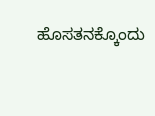ಹೊಸತನಕ್ಕೊಂದು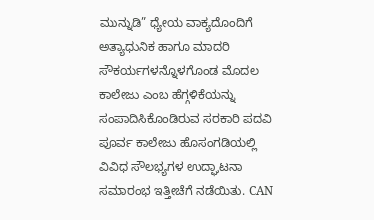ಮುನ್ನುಡಿ” ಧ್ಯೇಯ ವಾಕ್ಯದೊಂದಿಗೆ ಅತ್ಯಾಧುನಿಕ ಹಾಗೂ ಮಾದರಿ ಸೌಕರ್ಯಗಳನ್ನೊಳಗೊಂಡ ಮೊದಲ ಕಾಲೇಜು ಎಂಬ ಹೆಗ್ಗಳಿಕೆಯನ್ನು ಸಂಪಾದಿಸಿಕೊಂಡಿರುವ ಸರಕಾರಿ ಪದವಿ ಪೂರ್ವ ಕಾಲೇಜು ಹೊಸಂಗಡಿಯಲ್ಲಿ ವಿವಿಧ ಸೌಲಭ್ಯಗಳ ಉದ್ಘಾಟನಾ ಸಮಾರಂಭ ಇತ್ತೀಚೆಗೆ ನಡೆಯಿತು. CAN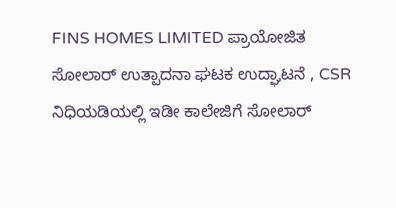FINS HOMES LIMITED ಪ್ರಾಯೋಜಿತ ಸೋಲಾರ್ ಉತ್ಪಾದನಾ ಘಟಕ ಉದ್ಘಾಟನೆ , CSR ನಿಧಿಯಡಿಯಲ್ಲಿ ಇಡೀ ಕಾಲೇಜಿಗೆ ಸೋಲಾರ್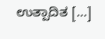ಉತ್ಪಾದಿತ […]